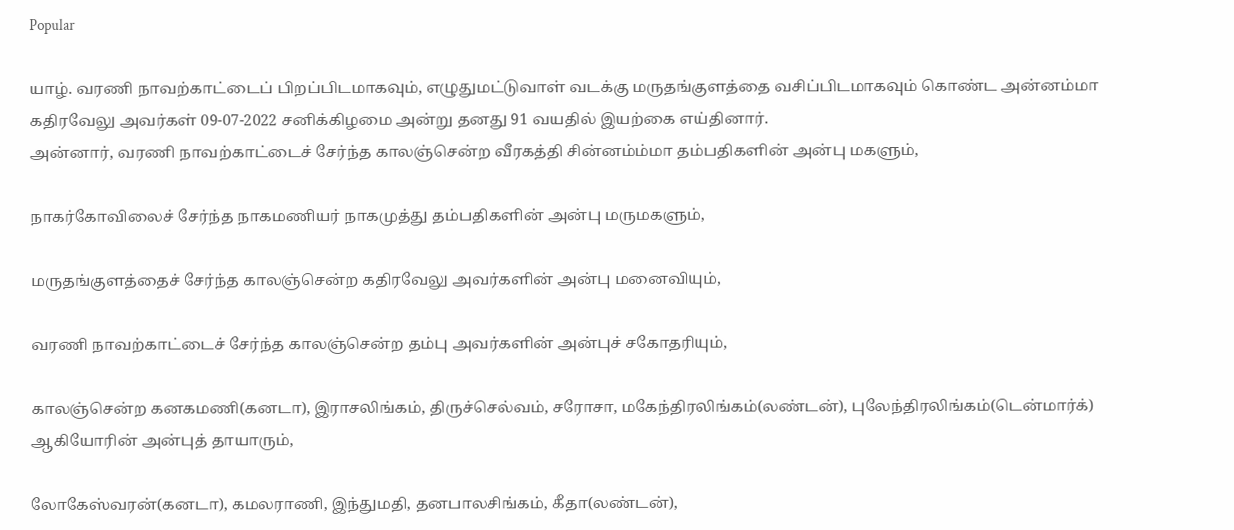Popular

யாழ். வரணி நாவற்காட்டைப் பிறப்பிடமாகவும், எழுதுமட்டுவாள் வடக்கு மருதங்குளத்தை வசிப்பிடமாகவும் கொண்ட அன்னம்மா கதிரவேலு அவர்கள் 09-07-2022 சனிக்கிழமை அன்று தனது 91 வயதில் இயற்கை எய்தினார்.
அன்னார், வரணி நாவற்காட்டைச் சேர்ந்த காலஞ்சென்ற வீரகத்தி சின்னம்ம்மா தம்பதிகளின் அன்பு மகளும்,

நாகர்கோவிலைச் சேர்ந்த நாகமணியர் நாகமுத்து தம்பதிகளின் அன்பு மருமகளும்,

மருதங்குளத்தைச் சேர்ந்த காலஞ்சென்ற கதிரவேலு அவர்களின் அன்பு மனைவியும்,

வரணி நாவற்காட்டைச் சேர்ந்த காலஞ்சென்ற தம்பு அவர்களின் அன்புச் சகோதரியும்,

காலஞ்சென்ற கனகமணி(கனடா), இராசலிங்கம், திருச்செல்வம், சரோசா, மகேந்திரலிங்கம்(லண்டன்), புலேந்திரலிங்கம்(டென்மார்க்) ஆகியோரின் அன்புத் தாயாரும்,

லோகேஸ்வரன்(கனடா), கமலராணி, இந்துமதி, தனபாலசிங்கம், கீதா(லண்டன்),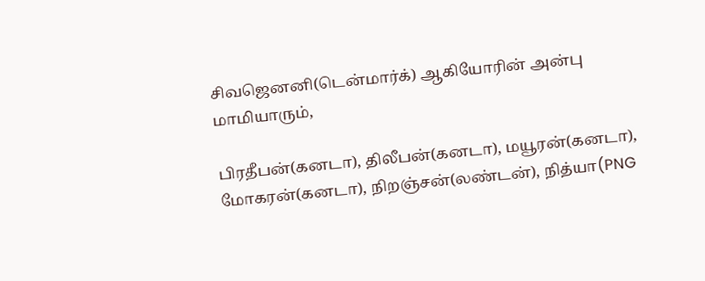சிவஜெனனி(டென்மார்க்) ஆகியோரின் அன்பு மாமியாரும்,

பிரதீபன்(கனடா), திலீபன்(கனடா), மயூரன்(கனடா), மோகரன்(கனடா), நிறஞ்சன்(லண்டன்), நித்யா(PNG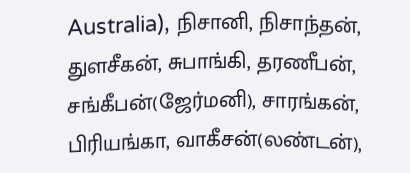Australia), நிசானி, நிசாந்தன், துளசீகன், சுபாங்கி, தரணீபன், சங்கீபன்(ஜேர்மனி), சாரங்கன், பிரியங்கா, வாகீசன்(லண்டன்),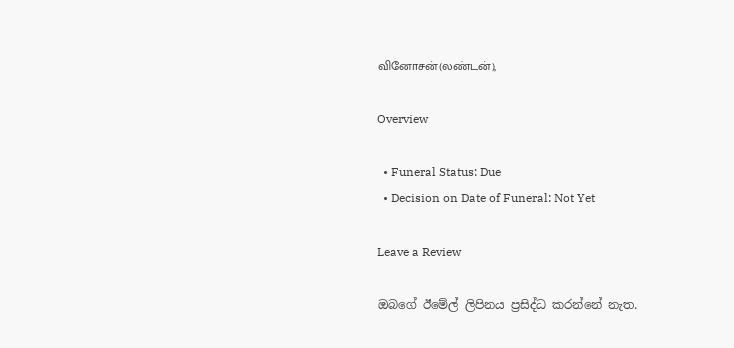வினோசன்(லண்டன்),

Overview

  • Funeral Status: Due
  • Decision on Date of Funeral: Not Yet

Leave a Review

ඔබගේ ඊමේල් ලිපිනය ප්‍රසිද්ධ කරන්නේ නැත.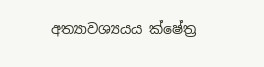අත්‍යාවශ්‍යයය ක්ෂේත්‍ර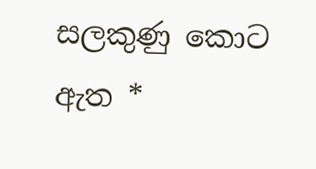සලකුණු කොට ඇත *